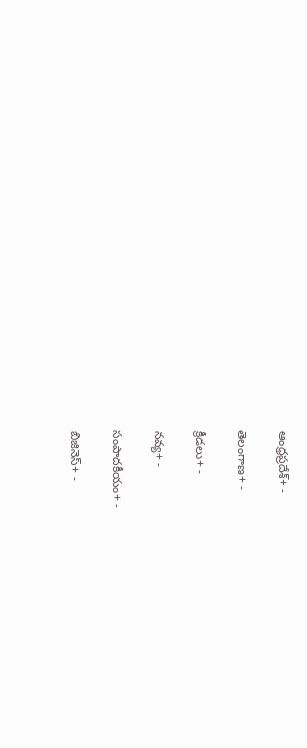ఆంధ్రప్రదేశ్+ -

తెలంగాణ+ -

క్రీడలు+ -

నవ్య+ -

సంపాదకీయం+ -

బిజినెస్+ -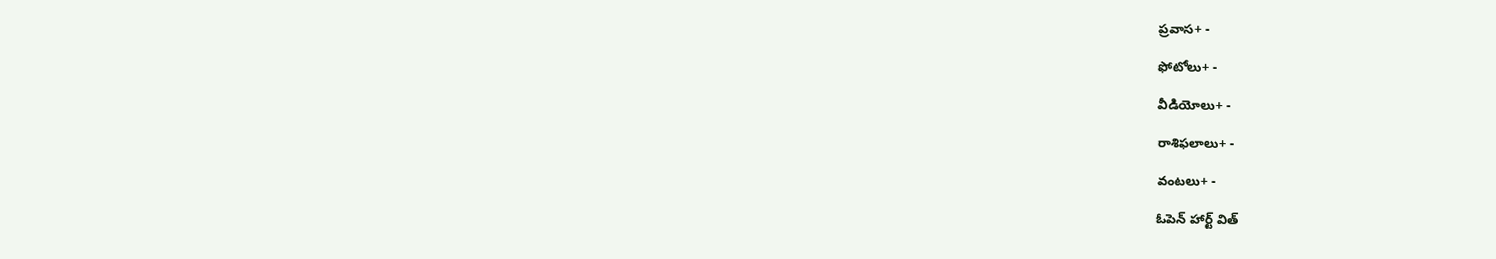ప్రవాస+ -

ఫోటోలు+ -

వీడియోలు+ -

రాశిఫలాలు+ -

వంటలు+ -

ఓపెన్ హార్ట్ విత్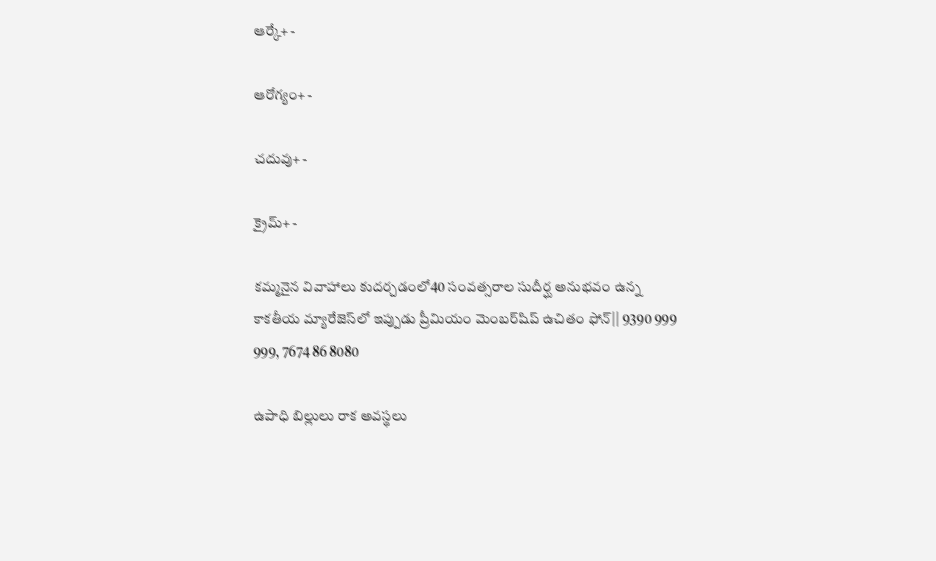ఆర్కే+ -

ఆరోగ్యం+ -

చదువు+ -

క్రైమ్+ -

కమ్మనైన వివాహాలు కుదర్చడంలో40 సంవత్సరాల సుదీర్ఘ అనుభవం ఉన్న కాకతీయ మ్యారేజెస్‌లో ఇప్పుడు ప్రీమియం మెంబర్‌షిప్‌ ఉచితం ఫోన్|| 9390 999 999, 7674 86 8080

ఉపాధి బిల్లులు రాక అవస్థలు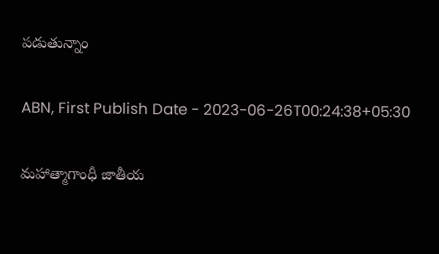పడుతున్నాం

ABN, First Publish Date - 2023-06-26T00:24:38+05:30

మహాత్మాగాంధీ జాతీయ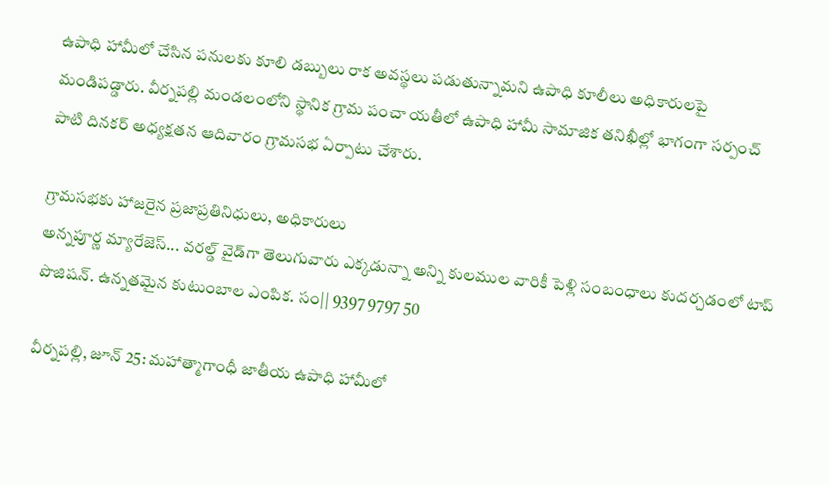ఉపాధి హామీలో చేసిన పనులకు కూలి డబ్బులు రాక అవస్థలు పడుతున్నామని ఉపాధి కూలీలు అధికారులపై మండిపడ్డారు. వీర్నపల్లి మండలంలోని స్థానిక గ్రామ పంచా యతీలో ఉపాధి హామీ సామాజిక తనిఖీల్లో భాగంగా సర్పంచ్‌ పాటి దినకర్‌ అధ్యక్షతన ఆదివారం గ్రామసభ ఏర్పాటు చేశారు.

గ్రామసభకు హాజరైన ప్రజాప్రతినిధులు, అధికారులు
అన్నపూర్ణ మ్యారేజెస్... వరల్డ్ వైడ్‌గా తెలుగువారు ఎక్కడున్నా అన్ని కులముల వారికీ పెళ్లి సంబంధాలు కుదర్చడంలో టాప్ పొజిషన్. ఉన్నతమైన కుటుంబాల ఎంపిక. సం|| 9397 9797 50

వీర్నపల్లి, జూన్‌ 25: మహాత్మాగాంధీ జాతీయ ఉపాధి హామీలో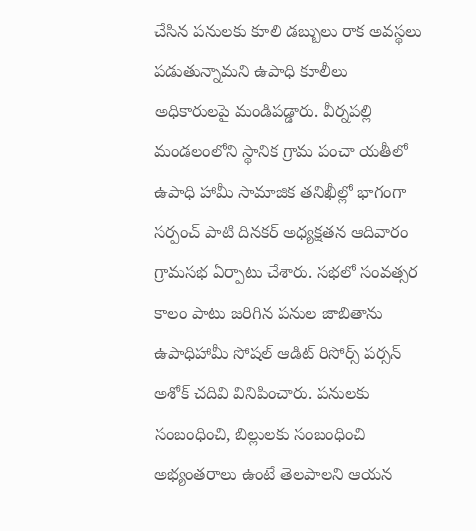చేసిన పనులకు కూలి డబ్బులు రాక అవస్థలు పడుతున్నామని ఉపాధి కూలీలు అధికారులపై మండిపడ్డారు. వీర్నపల్లి మండలంలోని స్థానిక గ్రామ పంచా యతీలో ఉపాధి హామీ సామాజిక తనిఖీల్లో భాగంగా సర్పంచ్‌ పాటి దినకర్‌ అధ్యక్షతన ఆదివారం గ్రామసభ ఏర్పాటు చేశారు. సభలో సంవత్సర కాలం పాటు జరిగిన పనుల జాబితాను ఉపాధిహామీ సోషల్‌ ఆడిట్‌ రిసోర్స్‌ పర్సన్‌ అశోక్‌ చదివి వినిపించారు. పనులకు సంబంధించి, బిల్లులకు సంబంధించి అభ్యంతరాలు ఉంటే తెలపాలని ఆయన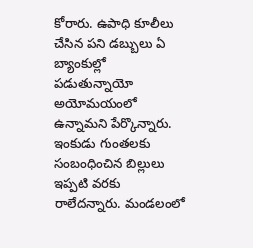కోరారు. ఉపాధి కూలీలు చేసిన పని డబ్బులు ఏ బ్యాంకుల్లో పడుతున్నాయో అయోమయంలో ఉన్నామని పేర్కొన్నారు. ఇంకుడు గుంతలకు సంబంధించిన బిల్లులు ఇప్పటి వరకు రాలేదన్నారు. మండలంలో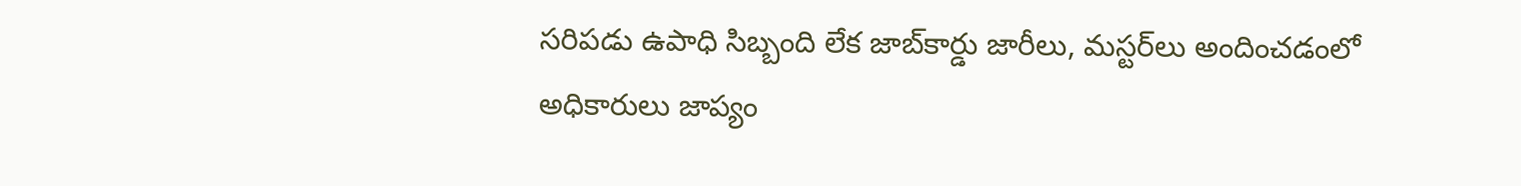సరిపడు ఉపాధి సిబ్బంది లేక జాబ్‌కార్డు జారీలు, మస్టర్‌లు అందించడంలో అధికారులు జాప్యం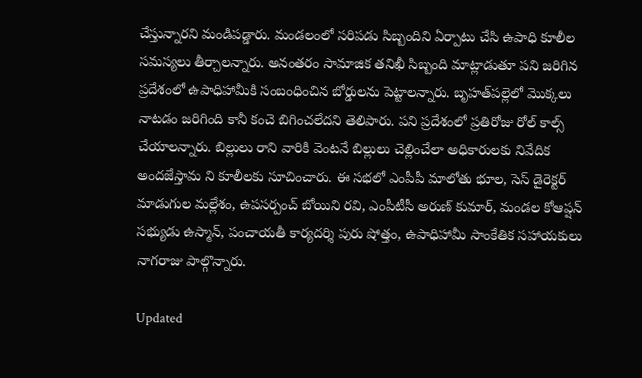చేస్తున్నారని మండిపడ్డారు. మండలంలో సరిపడు సిబ్బందిని ఏర్పాటు చేసి ఉపాధి కూలీల సమస్యలు తీర్చాలన్నారు. అనంతరం సామాజిక తనిఖీ సిబ్బంది మాట్లాడుతూ పని జరిగిన ప్రదేశంలో ఉపాధిహామీకి సంబంధించిన బోర్డులను పెట్టాలన్నారు. బృహత్‌పల్లెలో మొక్కలు నాటడం జరిగింది కానీ కంచె బిగించలేదని తెలిపారు. పని ప్రదేశంలో ప్రతిరోజు రోల్‌ కాల్స్‌ చేయాలన్నారు. బిల్లులు రాని వారికి వెంటనే బిల్లులు చెల్లించేలా అధికారులకు నివేదిక అందజేస్తామ ని కూలీలకు సూచించారు. ఈ సభలో ఎంపీపీ మాలోతు భూల, సెస్‌ డైరెక్టర్‌ మాడుగుల మల్లేశం, ఉపసర్పంచ్‌ బోయిని రవి, ఎంపీటీసీ అరుణ్‌ కుమార్‌, మండల కోఆప్షన్‌ సభ్యుడు ఉస్మాన్‌, పంచాయతీ కార్యదర్శి పురు షోత్తం, ఉపాధిహామీ సాంకేతిక సహాయకులు నాగరాజు పాల్గొన్నారు.

Updated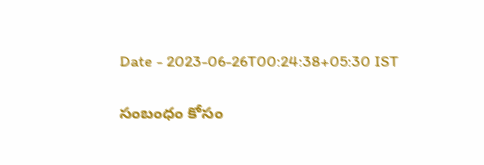Date - 2023-06-26T00:24:38+05:30 IST

సంబంధం కోసం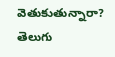వెతుకుతున్నారా? తెలుగు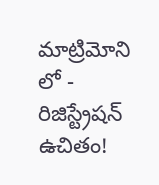మాట్రిమోని లో - రిజిస్ట్రేషన్ ఉచితం!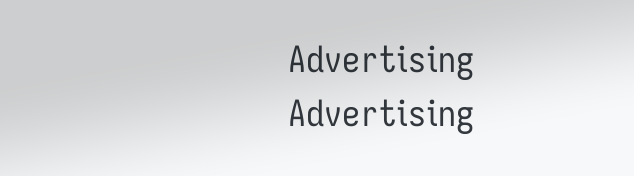Advertising
Advertising